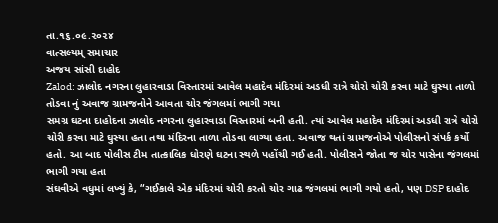તા.૧૬.૦૯.૨૦૨૪
વાત્સલ્યમ્ સમાચાર
અજય સાંસી દાહોદ
Zalod: ઝાલોદ નગરના લુહારવાડા વિસ્તારમાં આવેલ મહાદેવ મંદિરમાં અડધી રાત્રે ચોરો ચોરી કરવા માટે ઘુસ્યા તાળો તોડવા નું અવાજ ગ્રામજનોને આવતા ચોર જંગલમાં ભાગી ગયા
સમગ્ર ઘટના દાહોદના ઝાલોદ નગરના લુહારવાડા વિસ્તારમાં બની હતી. ત્યાં આવેલ મહાદેવ મંદિરમાં અડધી રાત્રે ચોરો ચોરી કરવા માટે ઘુસ્યા હતા તથા મંદિરના તાળા તોડવા લાગ્યા હતા. અવાજ થતાં ગ્રામજનોએ પોલીસનો સંપર્ક કર્યો હતો. આ બાદ પોલીસ ટીમ તાત્કાલિક ધોરણે ઘટના સ્થળે પહોંચી ગઈ હતી. પોલીસને જોતા જ ચોર પાસેના જંગલમાં ભાગી ગયા હતા
સંઘવીએ વધુમાં લખ્યું કે, “ગઈકાલે એક મંદિરમાં ચોરી કરતો ચોર ગાઢ જંગલમાં ભાગી ગયો હતો, પણ DSP દાહોદ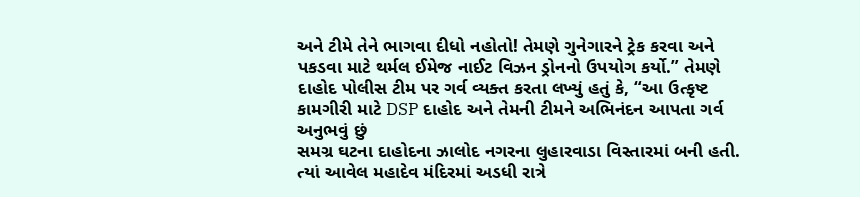અને ટીમે તેને ભાગવા દીધો નહોતો! તેમણે ગુનેગારને ટ્રેક કરવા અને પકડવા માટે થર્મલ ઈમેજ નાઈટ વિઝન ડ્રોનનો ઉપયોગ કર્યો.” તેમણે દાહોદ પોલીસ ટીમ પર ગર્વ વ્યક્ત કરતા લખ્યું હતું કે, “આ ઉત્કૃષ્ટ કામગીરી માટે DSP દાહોદ અને તેમની ટીમને અભિનંદન આપતા ગર્વ અનુભવું છું
સમગ્ર ઘટના દાહોદના ઝાલોદ નગરના લુહારવાડા વિસ્તારમાં બની હતી. ત્યાં આવેલ મહાદેવ મંદિરમાં અડધી રાત્રે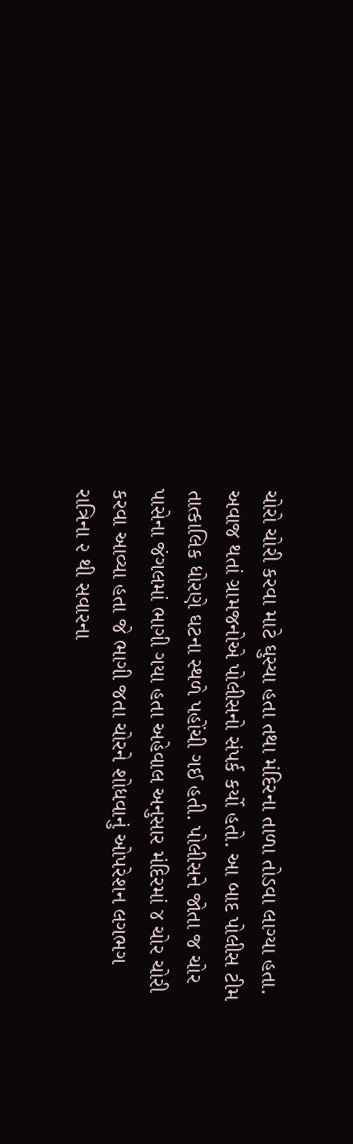ચોરો ચોરી કરવા માટે ઘુસ્યા હતા તથા મંદિરના તાળા તોડવા લાગ્યા હતા. અવાજ થતાં ગ્રામજનોએ પોલીસનો સંપર્ક કર્યો હતો. આ બાદ પોલીસ ટીમ તાત્કાલિક ધોરણે ઘટના સ્થળે પહોંચી ગઈ હતી. પોલીસને જોતા જ ચોર પાસેના જંગલમાં ભાગી ગયા હતા અહેવાલ અનુસાર મંદિરમાં ૪ ચોર ચોરી કરવા આવ્યા હતા જે ભાગી જતા ચોરને શોધવાનું ઓપરેશન લગભગ રાત્રિના ૨ થી સવારના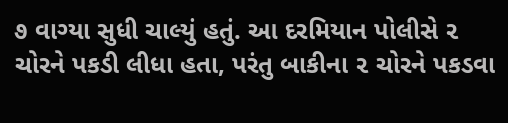૭ વાગ્યા સુધી ચાલ્યું હતું. આ દરમિયાન પોલીસે ૨ ચોરને પકડી લીધા હતા, પરંતુ બાકીના ૨ ચોરને પકડવા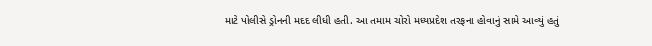માટે પોલીસે ડ્રોનની મદદ લીધી હતી. આ તમામ ચોરો મધ્યપ્રદેશ તરફના હોવાનું સામે આવ્યું હતું